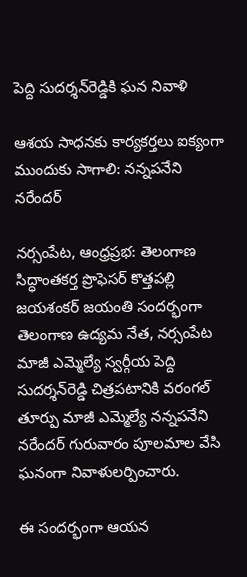పెద్ది సుదర్శన్‌రెడ్డికి ఘన నివాళి

ఆశయ సాధనకు కార్యకర్తలు ఐక్యంగా ముందుకు సాగాలి: నన్నపనేని నరేందర్

నర్సంపేట, ఆంధ్రప్రభ: తెలంగాణ సిద్ధాంతకర్త ప్రొఫెసర్ కొత్తపల్లి జయశంకర్ జయంతి సందర్భంగా తెలంగాణ ఉద్యమ నేత, నర్సంపేట మాజీ ఎమ్మెల్యే స్వర్గీయ పెద్ది సుదర్శన్‌రెడ్డి చిత్రపటానికి వరంగల్ తూర్పు మాజీ ఎమ్మెల్యే నన్నపనేని నరేందర్ గురువారం పూలమాల వేసి ఘనంగా నివాళులర్పించారు.

ఈ సందర్భంగా ఆయన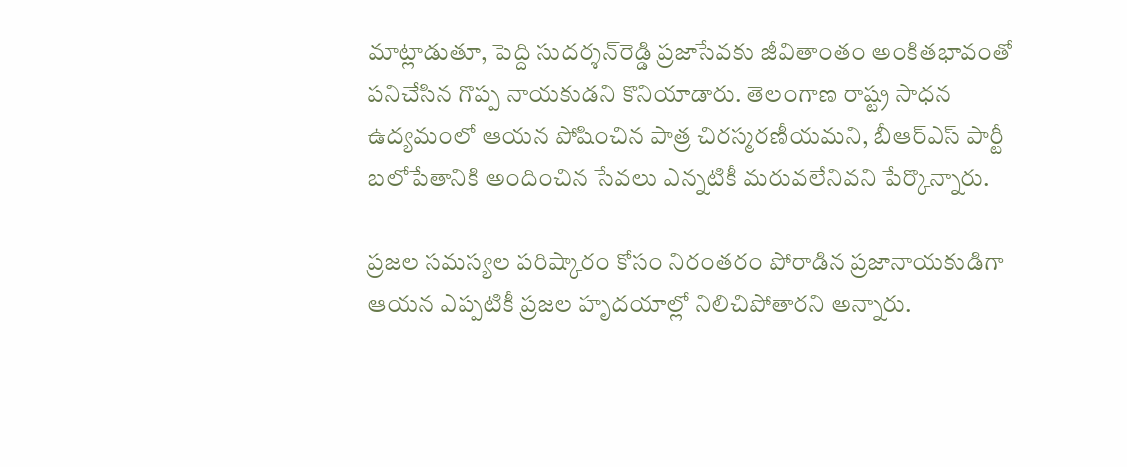మాట్లాడుతూ, పెద్ది సుదర్శన్‌రెడ్డి ప్రజాసేవకు జీవితాంతం అంకితభావంతో పనిచేసిన గొప్ప నాయకుడని కొనియాడారు. తెలంగాణ రాష్ట్ర సాధన ఉద్యమంలో ఆయన పోషించిన పాత్ర చిరస్మరణీయమని, బీఆర్‌ఎస్ పార్టీ బలోపేతానికి అందించిన సేవలు ఎన్నటికీ మరువలేనివని పేర్కొన్నారు.

ప్రజల సమస్యల పరిష్కారం కోసం నిరంతరం పోరాడిన ప్రజానాయకుడిగా ఆయన ఎప్పటికీ ప్రజల హృదయాల్లో నిలిచిపోతారని అన్నారు.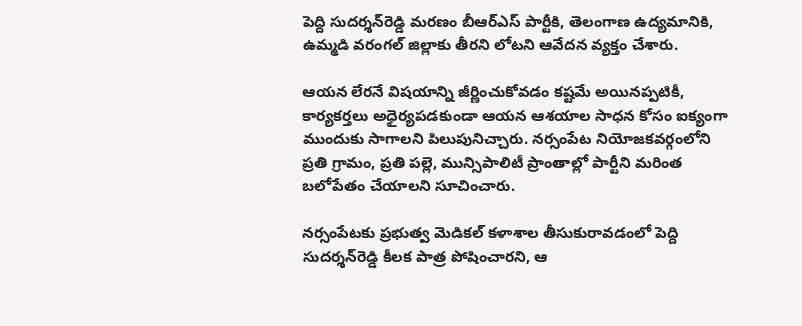పెద్ది సుదర్శన్‌రెడ్డి మరణం బీఆర్‌ఎస్ పార్టీకి, తెలంగాణ ఉద్యమానికి, ఉమ్మడి వరంగల్ జిల్లాకు తీరని లోటని ఆవేదన వ్యక్తం చేశారు.

ఆయన లేరనే విషయాన్ని జీర్ణించుకోవడం కష్టమే అయినప్పటికీ, కార్యకర్తలు అధైర్యపడకుండా ఆయన ఆశయాల సాధన కోసం ఐక్యంగా ముందుకు సాగాలని పిలుపునిచ్చారు. నర్సంపేట నియోజకవర్గంలోని ప్రతి గ్రామం, ప్రతి పల్లె, మున్సిపాలిటీ ప్రాంతాల్లో పార్టీని మరింత బలోపేతం చేయాలని సూచించారు.

నర్సంపేటకు ప్రభుత్వ మెడికల్ కళాశాల తీసుకురావడంలో పెద్ది సుదర్శన్‌రెడ్డి కీలక పాత్ర పోషించారని, ఆ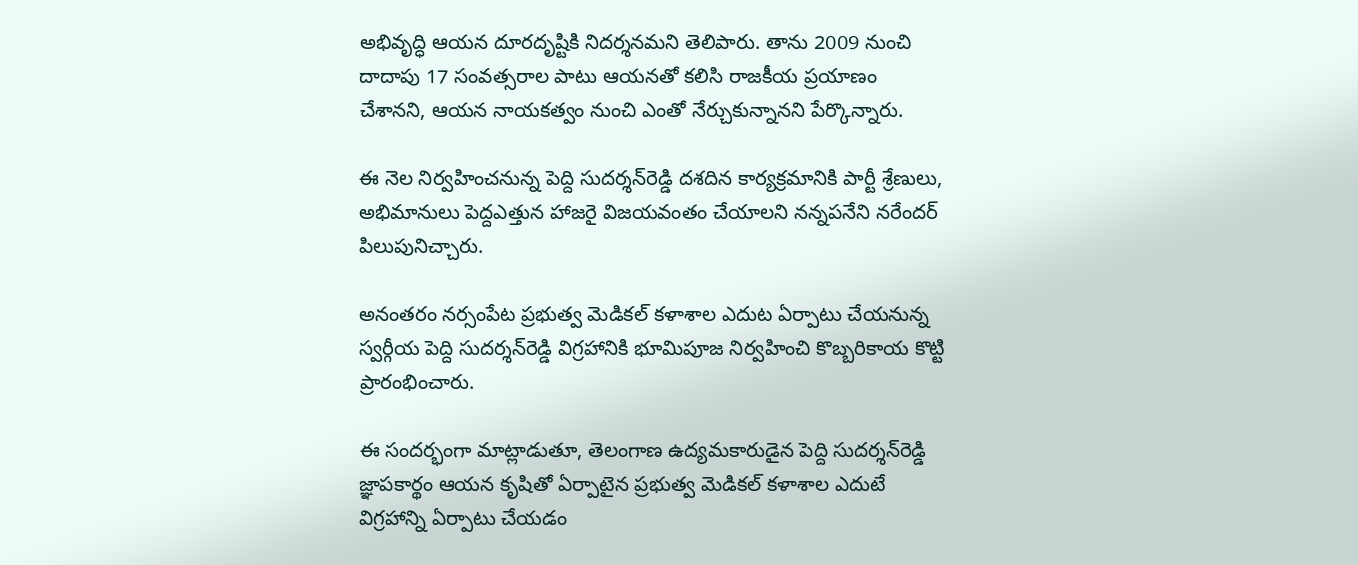అభివృద్ధి ఆయన దూరదృష్టికి నిదర్శనమని తెలిపారు. తాను 2009 నుంచి దాదాపు 17 సంవత్సరాల పాటు ఆయనతో కలిసి రాజకీయ ప్రయాణం చేశానని, ఆయన నాయకత్వం నుంచి ఎంతో నేర్చుకున్నానని పేర్కొన్నారు.

ఈ నెల నిర్వహించనున్న పెద్ది సుదర్శన్‌రెడ్డి దశదిన కార్యక్రమానికి పార్టీ శ్రేణులు, అభిమానులు పెద్దఎత్తున హాజరై విజయవంతం చేయాలని నన్నపనేని నరేందర్ పిలుపునిచ్చారు.

అనంతరం నర్సంపేట ప్రభుత్వ మెడికల్ కళాశాల ఎదుట ఏర్పాటు చేయనున్న స్వర్గీయ పెద్ది సుదర్శన్‌రెడ్డి విగ్రహానికి భూమిపూజ నిర్వహించి కొబ్బరికాయ కొట్టి ప్రారంభించారు.

ఈ సందర్భంగా మాట్లాడుతూ, తెలంగాణ ఉద్యమకారుడైన పెద్ది సుదర్శన్‌రెడ్డి జ్ఞాపకార్థం ఆయన కృషితో ఏర్పాటైన ప్రభుత్వ మెడికల్ కళాశాల ఎదుటే విగ్రహాన్ని ఏర్పాటు చేయడం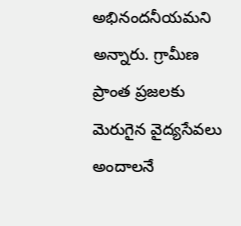అభినందనీయమని అన్నారు. గ్రామీణ ప్రాంత ప్రజలకు మెరుగైన వైద్యసేవలు అందాలనే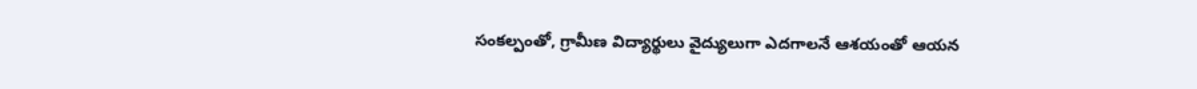సంకల్పంతో, గ్రామీణ విద్యార్థులు వైద్యులుగా ఎదగాలనే ఆశయంతో ఆయన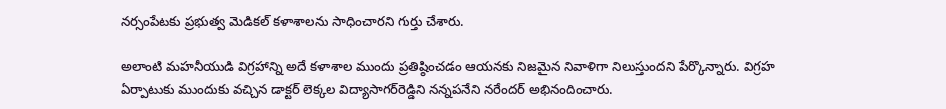నర్సంపేటకు ప్రభుత్వ మెడికల్ కళాశాలను సాధించారని గుర్తు చేశారు.

అలాంటి మహనీయుడి విగ్రహాన్ని అదే కళాశాల ముందు ప్రతిష్ఠించడం ఆయనకు నిజమైన నివాళిగా నిలుస్తుందని పేర్కొన్నారు. విగ్రహ ఏర్పాటుకు ముందుకు వచ్చిన డాక్టర్ లెక్కల విద్యాసాగర్‌రెడ్డిని నన్నపనేని నరేందర్ అభినందించారు.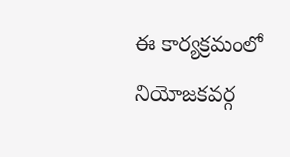ఈ కార్యక్రమంలో నియోజకవర్గ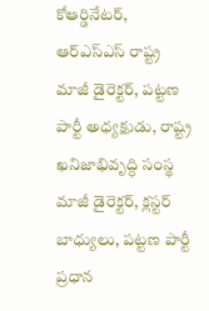కోఆర్డినేటర్, ఆర్‌ఎస్‌ఎస్ రాష్ట్ర మాజీ డైరెక్టర్, పట్టణ పార్టీ అధ్యక్షుడు, రాష్ట్ర ఖనిజాభివృద్ధి సంస్థ మాజీ డైరెక్టర్, క్లస్టర్ బాధ్యులు, పట్టణ పార్టీ ప్రధాన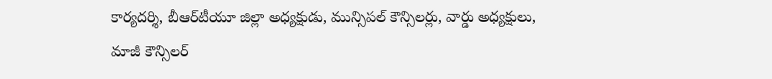కార్యదర్శి, బీఆర్‌టీయూ జిల్లా అధ్యక్షుడు, మున్సిపల్ కౌన్సిలర్లు, వార్డు అధ్యక్షులు, మాజీ కౌన్సిలర్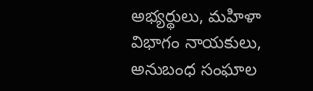అభ్యర్థులు, మహిళా విభాగం నాయకులు, అనుబంధ సంఘాల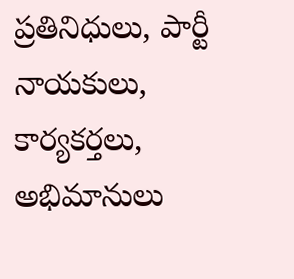ప్రతినిధులు, పార్టీ నాయకులు, కార్యకర్తలు, అభిమానులు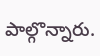పాల్గొన్నారు.